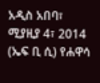አዲስ አበባ፣ ሚያዚያ 4፣ 2014 (ኤፍ ቢ ሲ) የሐዋሳ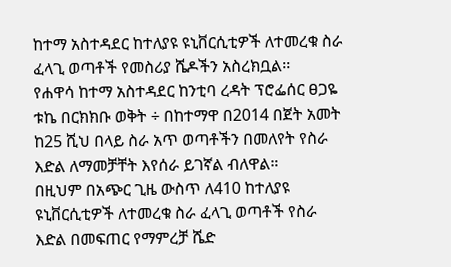ከተማ አስተዳደር ከተለያዩ ዩኒቨርሲቲዎች ለተመረቁ ስራ ፈላጊ ወጣቶች የመስሪያ ሼዶችን አስረክቧል፡፡
የሐዋሳ ከተማ አስተዳደር ከንቲባ ረዳት ፕሮፌሰር ፀጋዬ ቱኬ በርክክቡ ወቅት ÷ በከተማዋ በ2014 በጀት አመት ከ25 ሺህ በላይ ስራ አጥ ወጣቶችን በመለየት የስራ እድል ለማመቻቸት እየሰራ ይገኛል ብለዋል።
በዚህም በአጭር ጊዜ ውስጥ ለ410 ከተለያዩ ዩኒቨርሲቲዎች ለተመረቁ ስራ ፈላጊ ወጣቶች የስራ እድል በመፍጠር የማምረቻ ሼድ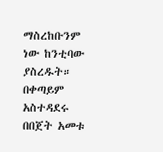ማስረከቡንም ነው ከንቲባው ያስረዱት።
በቀጣይም አስተዳደሩ በበጀት አመቱ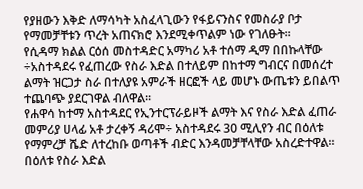የያዘውን እቅድ ለማሳካት አስፈላጊውን የፋይናንስና የመስራያ ቦታ የማመቻቸቱን ጥረት አጠናክሮ እንደሚቀጥልም ነው የገለፁት።
የሲዳማ ክልል ርዕሰ መስተዳድር አማካሪ አቶ ተሰማ ዲማ በበኩላቸው ÷አስተዳደሩ የፈጠረው የስራ እድል በተለይም በከተማ ግብርና በመሰረተ ልማት ዝርጋታ ስራ በተለያዩ አምራች ዘርፎች ላይ መሆኑ ውጤቱን ይበልጥ ተጨባጭ ያደርገዋል ብለዋል፡፡
የሐዋሳ ከተማ አስተዳደር የኢንተርፕራይዞች ልማት እና የስራ እድል ፈጠራ መምሪያ ሀላፊ አቶ ታረቀኝ ዳሪሞ÷ አስተዳደሩ 30 ሚሊየን ብር በዕለቱ የማምረቻ ሼድ ለተረከቡ ወጣቶች ብድር እንዳመቻቸላቸው አስረድተዋል።
በዕለቱ የስራ እድል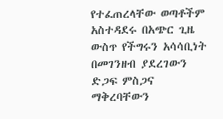የተፈጠረላቸው ወጣቶችም አስተዳደሩ በአጭር ጊዜ ውስጥ የችግሩን አሳሳቢነት በመገንዘብ ያደረገውን ድጋፍ ምስጋና ማቅረባቸውን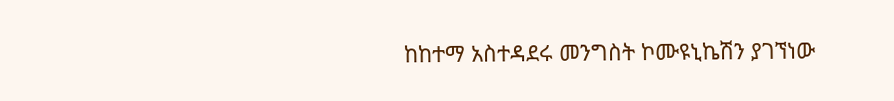ከከተማ አስተዳደሩ መንግስት ኮሙዩኒኬሽን ያገኘነው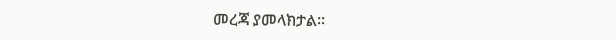መረጃ ያመላክታል፡፡